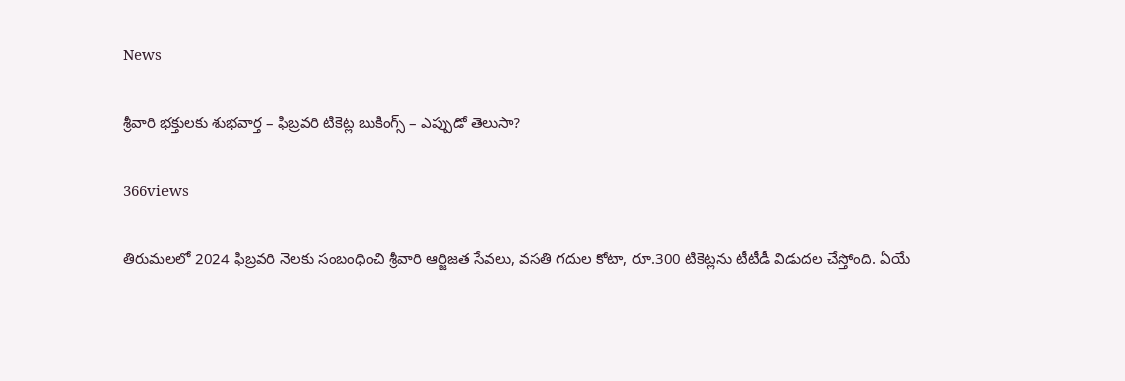News

శ్రీవారి భక్తులకు శుభవార్త – ఫిబ్రవరి టికెట్ల బుకింగ్స్‌ – ఎప్పుడో తెలుసా?

366views

తిరుమలలో 2024 ఫిబ్రవరి నెలకు సంబంధించి శ్రీవారి ఆర్జిజత సేవలు, వసతి గదుల కోటా, రూ.300 టికెట్లను టీటీడీ విడుదల చేస్తోంది. ఏయే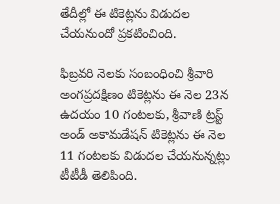తేదీల్లో ఈ టికెట్లను విడుదల చేయనుందో ప్రకటించింది.

ఫిబ్రవరి నెలకు సంబంధించి శ్రీవారి అంగప్రదక్షిణం టికెట్లను ఈ నెల 23న ఉదయం 10 గంటలకు, శ్రీవాణి ట్రస్ట్‌ అండ్ అకామడేషన్‌ టికెట్లను ఈ నెల 11 గంటలకు విడుదల చేయనున్నట్లు టీటీడీ తెలిపింది.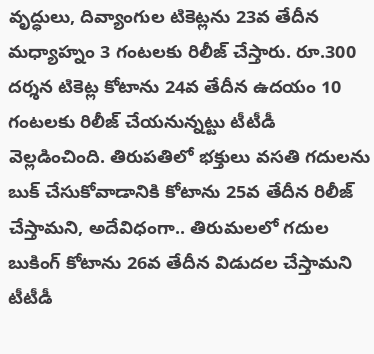వృద్ధులు, దివ్యాంగుల టికెట్లను 23వ తేదీన మధ్యాహ్నం 3 గంటలకు రిలీజ్ చేస్తారు. రూ.300 దర్శన టికెట్ల కోటాను 24వ తేదీన ఉదయం 10 గంటలకు రిలీజ్ చేయనున్నట్టు టీటీడీ వెల్లడించింది. తిరుపతిలో భక్తులు వసతి గదులను బుక్‌ చేసుకోవాడానికి కోటాను 25వ తేదీన రిలీజ్‌ చేస్తామని, అదేవిధంగా.. తిరుమలలో గదుల బుకింగ్‌ కోటాను 26వ తేదీన విడుదల చేస్తామని టీటీడీ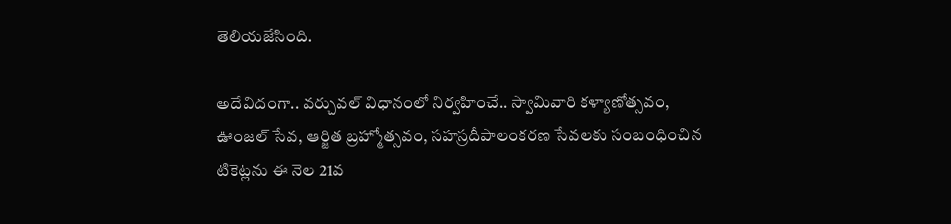తెలియజేసింది.

అదేవిదంగా.. వర్చువల్ విధానంలో నిర్వహించే.. స్వామివారి కళ్యాణోత్సవం, ఊంజల్ సేవ, ఆర్జిత బ్రహ్మోత్సవం, సహస్రదీపాలంకరణ సేవలకు సంబంధించిన టికెట్లను ఈ నెల 21వ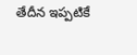తేదీన ఇప్పటికే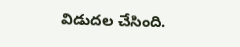విడుదల చేసింది.